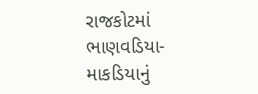રાજકોટમાં ભાણવડિયા-માકડિયાનું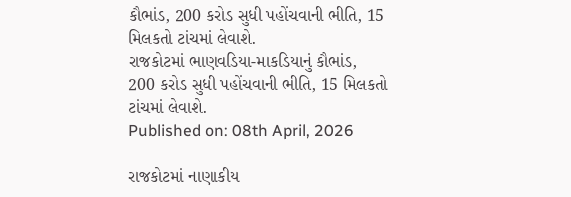કૌભાંડ, 200 કરોડ સુધી પહોંચવાની ભીતિ, 15 મિલકતો ટાંચમાં લેવાશે.
રાજકોટમાં ભાણવડિયા-માકડિયાનું કૌભાંડ, 200 કરોડ સુધી પહોંચવાની ભીતિ, 15 મિલકતો ટાંચમાં લેવાશે.
Published on: 08th April, 2026

રાજકોટમાં નાણાકીય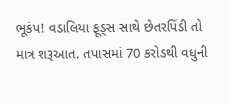ભૂકંપ! વડાલિયા ફૂડ્સ સાથે છેતરપિંડી તો માત્ર શરૂઆત. તપાસમાં 70 કરોડથી વધુની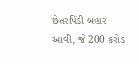છેતરપિંડી બહાર આવી, જે 200 કરોડ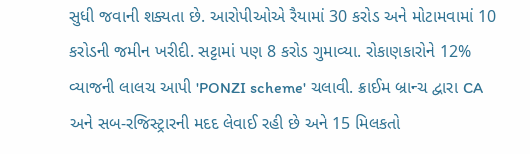સુધી જવાની શક્યતા છે. આરોપીઓએ રૈયામાં 30 કરોડ અને મોટામવામાં 10 કરોડની જમીન ખરીદી. સટ્ટામાં પણ 8 કરોડ ગુમાવ્યા. રોકાણકારોને 12% વ્યાજની લાલચ આપી 'PONZI scheme' ચલાવી. ક્રાઈમ બ્રાન્ચ દ્વારા CA અને સબ-રજિસ્ટ્રારની મદદ લેવાઈ રહી છે અને 15 મિલકતો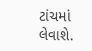ટાંચમાં લેવાશે.